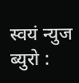स्वयं न्युज ब्युरो :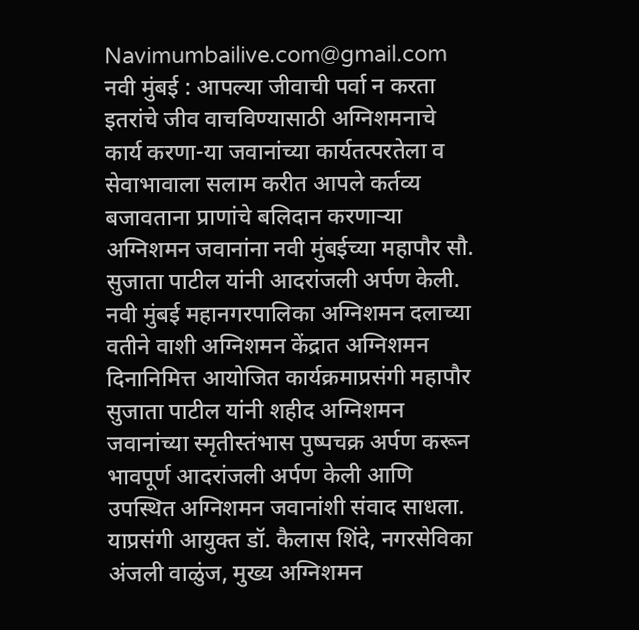Navimumbailive.com@gmail.com
नवी मुंबई : आपल्या जीवाची पर्वा न करता इतरांचे जीव वाचविण्यासाठी अग्निशमनाचे कार्य करणा-या जवानांच्या कार्यतत्परतेला व सेवाभावाला सलाम करीत आपले कर्तव्य बजावताना प्राणांचे बलिदान करणाऱ्या अग्निशमन जवानांना नवी मुंबईच्या महापौर सौ. सुजाता पाटील यांनी आदरांजली अर्पण केली.
नवी मुंबई महानगरपालिका अग्निशमन दलाच्या वतीने वाशी अग्निशमन केंद्रात अग्निशमन दिनानिमित्त आयोजित कार्यक्रमाप्रसंगी महापौर सुजाता पाटील यांनी शहीद अग्निशमन जवानांच्या स्मृतीस्तंभास पुष्पचक्र अर्पण करून भावपूर्ण आदरांजली अर्पण केली आणि उपस्थित अग्निशमन जवानांशी संवाद साधला.
याप्रसंगी आयुक्त डॉ. कैलास शिंदे, नगरसेविका अंजली वाळुंज, मुख्य अग्निशमन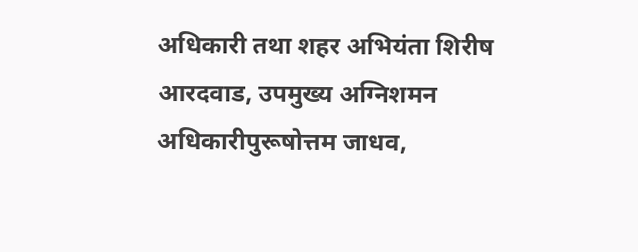अधिकारी तथा शहर अभियंता शिरीष आरदवाड, उपमुख्य अग्निशमन अधिकारीपुरूषोत्तम जाधव,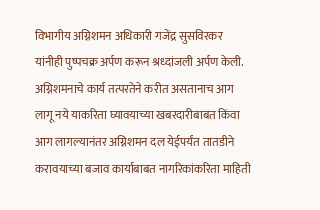विभागीय अग्निशमन अधिकारी गजेंद्र सुसविरकर यांनीही पुष्पचक्र अर्पण करून श्रध्दांजली अर्पण केली.
अग्निशमनाचे कार्य तत्परतेने करीत असतानाच आग लागू नये याकरिता घ्यावयाच्या खबरदारीबाबत किंवा आग लागल्यानंतर अग्निशमन दल येईपर्यंत तातडीने करावयाच्या बजाव कार्याबाबत नागरिकांकरिता माहिती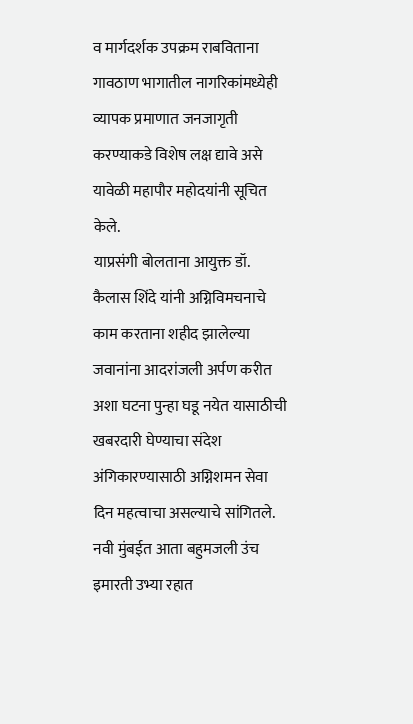व मार्गदर्शक उपक्रम राबविताना गावठाण भागातील नागरिकांमध्येही व्यापक प्रमाणात जनजागृती करण्याकडे विशेष लक्ष द्यावे असे यावेळी महापौर महोदयांनी सूचित केले.
याप्रसंगी बोलताना आयुक्त डॉ. कैलास शिंदे यांनी अग्निविमचनाचे काम करताना शहीद झालेल्या जवानांना आदरांजली अर्पण करीत अशा घटना पुन्हा घडू नयेत यासाठीची खबरदारी घेण्याचा संदेश अंगिकारण्यासाठी अग्निशमन सेवा दिन महत्वाचा असल्याचे सांगितले. नवी मुंबईत आता बहुमजली उंच इमारती उभ्या रहात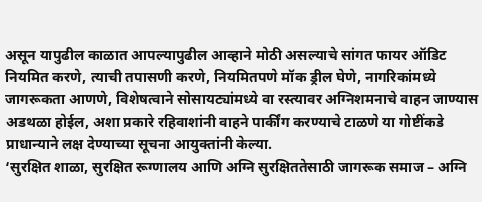असून यापुढील काळात आपल्यापुढील आव्हाने मोठी असल्याचे सांगत फायर ऑडिट नियमित करणे, त्याची तपासणी करणे, नियमितपणे मॉक ड्रील घेणे, नागरिकांमध्ये जागरूकता आणणे, विशेषत्वाने सोसायट्यांमध्ये वा रस्त्यावर अग्निशमनाचे वाहन जाण्यास अडथळा होईल, अशा प्रकारे रहिवाशांनी वाहने पार्कींग करण्याचे टाळणे या गोष्टींकडे प्राधान्याने लक्ष देण्याच्या सूचना आयुक्तांनी केल्या.
‘सुरक्षित शाळा, सुरक्षित रूग्णालय आणि अग्नि सुरक्षिततेसाठी जागरूक समाज – अग्नि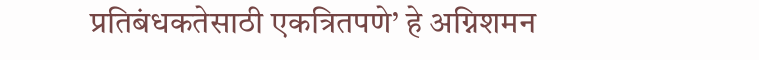प्रतिबंधकतेसाठी एकत्रितपणे’ हे अग्निशमन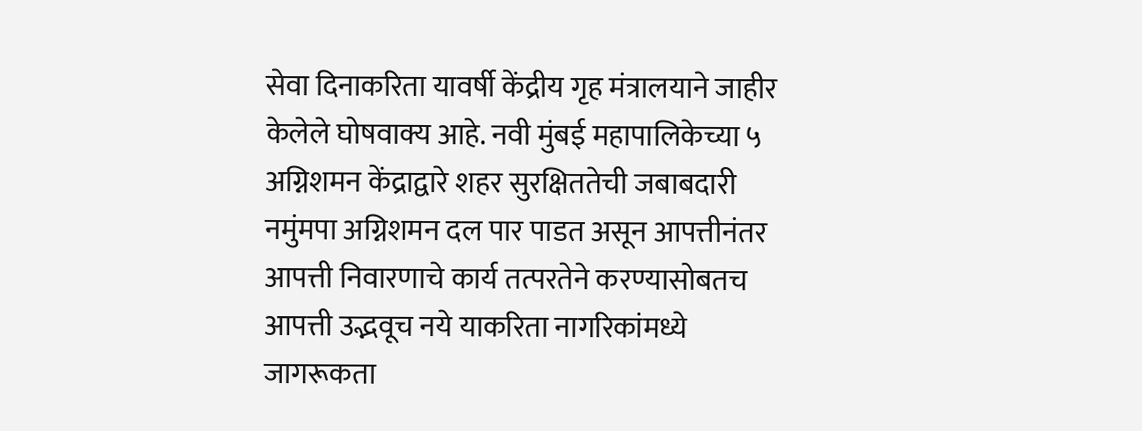सेवा दिनाकरिता यावर्षी केंद्रीय गृह मंत्रालयाने जाहीर केलेले घोषवाक्य आहे. नवी मुंबई महापालिकेच्या ५ अग्निशमन केंद्राद्वारे शहर सुरक्षिततेची जबाबदारी नमुंमपा अग्निशमन दल पार पाडत असून आपत्तीनंतर आपत्ती निवारणाचे कार्य तत्परतेने करण्यासोबतच आपत्ती उद्भवूच नये याकरिता नागरिकांमध्ये जागरूकता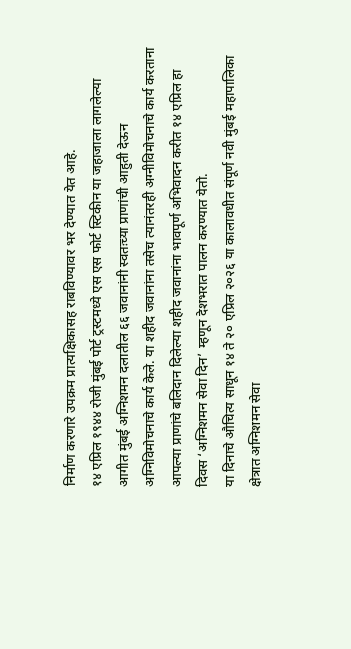निर्माण करणारे उपक्रम प्रात्यक्षिकासह राबविण्यावर भर देण्यात येत आहे.
१४ एप्रिल १९४४ रोजी मुंबई पोर्ट ट्रस्टमध्ये एस एस फोर्ट स्टिकीन या जहाजाला लागलेल्या आगीत मुंबई अग्निशमन दलातील ६६ जवानांनी स्वतःच्या प्राणांची आहुती देऊन अग्निविमोचनाचे कार्य केले. या शहीद जवानांना तसेच त्यानंतरही अग्नीविमोचनाचे कार्य करताना आपल्या प्राणांचे बलिदान दिलेल्या शहीद जवानांना भावपूर्ण अभिवादन करीत १४ एप्रिल हा दिवस ‘अग्निशमन सेवा दिन’ म्हणून देशभरात पालन करण्यात येतो.
या दिनाचे औचित्य साधून १४ ते २० एप्रिल २०२६ या कालावधीत संपूर्ण नवी मुंबई महापालिका क्षेत्रात अग्निशमन सेवा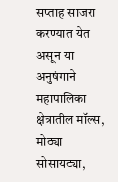सप्ताह साजरा करण्यात येत असून या अनुषंगाने महापालिका क्षेत्रातील मॉल्स, मोठ्या सोसायट्या,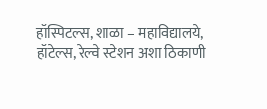हॉस्पिटल्स, शाळा – महाविद्यालये, हॉटेल्स, रेल्वे स्टेशन अशा ठिकाणी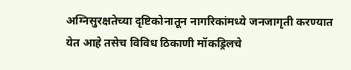अग्निसुरक्षतेच्या दृष्टिकोनातून नागरिकांमध्ये जनजागृती करण्यात येत आहे तसेच विविध ठिकाणी मॉकड्रिलचे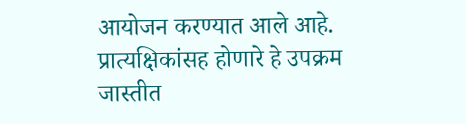आयोजन करण्यात आले आहे. प्रात्यक्षिकांसह होणारे हे उपक्रम जास्तीत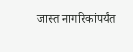जास्त नागरिकांपर्यंत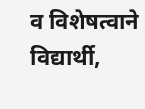व विशेषत्वाने विद्यार्थी,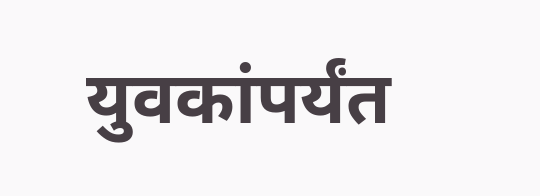युवकांपर्यंत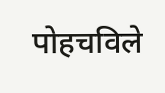पोहचविले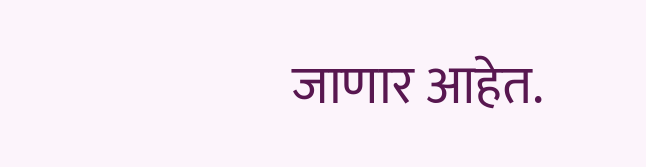जाणार आहेत.